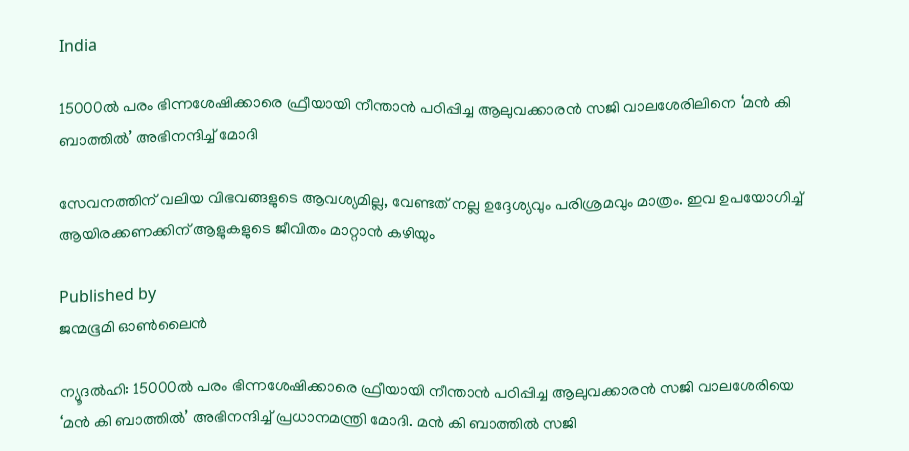India

15000ല്‍ പരം ഭിന്നശേഷിക്കാരെ ഫ്രീയായി നീന്താന്‍ പഠിപ്പിച്ച ആലുവക്കാരന്‍ സജി വാലശേരിലിനെ ‘മൻ കി ബാത്തിൽ’ അഭിനന്ദിച്ച് മോദി

സേവനത്തിന് വലിയ വിഭവങ്ങളുടെ ആവശ്യമില്ല, വേണ്ടത് നല്ല ഉദ്ദേശ്യവും പരിശ്രമവും മാത്രം. ഇവ ഉപയോഗിച്ച് ആയിരക്കണക്കിന് ആളുകളുടെ ജീവിതം മാറ്റാൻ കഴിയും

Published by
ജന്മഭൂമി ഓണ്‍ലൈന്‍

ന്യൂദൽഹി: 15000ല്‍ പരം ഭിന്നശേഷിക്കാരെ ഫ്രീയായി നീന്താന്‍ പഠിപ്പിച്ച ആലുവക്കാരന്‍ സജി വാലശേരിയെ ‘മൻ കി ബാത്തിൽ’ അഭിനന്ദിച്ച് പ്രധാനമന്ത്രി മോദി. മൻ കി ബാത്തിൽ സജി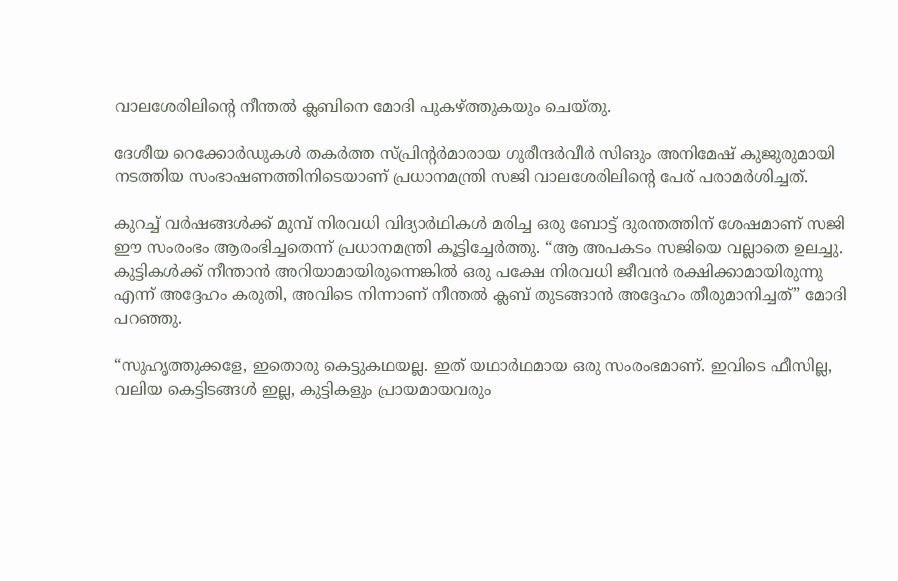വാലശേരിലിന്റെ നീന്തൽ ക്ലബിനെ മോദി പുകഴ്‌ത്തുകയും ചെയ്തു.

ദേശീയ റെക്കോർഡുകൾ തകർത്ത സ്പ്രിൻ്റർമാരായ ഗുരീന്ദർവീർ സിങും അനിമേഷ് കുജുരുമായി നടത്തിയ സംഭാഷണത്തിനിടെയാണ് പ്രധാനമന്ത്രി സജി വാലശേരിലിന്റെ പേര് പരാമര്‍ശിച്ചത്.

കുറച്ച് വർഷങ്ങൾക്ക് മുമ്പ് നിരവധി വിദ്യാർഥികൾ മരിച്ച ഒരു ബോട്ട് ദുരന്തത്തിന് ശേഷമാണ് സജി ഈ സംരംഭം ആരംഭിച്ചതെന്ന് പ്രധാനമന്ത്രി കൂട്ടിച്ചേർത്തു. “ആ അപകടം സജിയെ വല്ലാതെ ഉലച്ചു. കുട്ടികൾക്ക് നീന്താൻ അറിയാമായിരുന്നെങ്കിൽ ഒരു പക്ഷേ നിരവധി ജീവൻ രക്ഷിക്കാമായിരുന്നു എന്ന് അദ്ദേഹം കരുതി, അവിടെ നിന്നാണ് നീന്തൽ ക്ലബ് തുടങ്ങാൻ അദ്ദേഹം തീരുമാനിച്ചത്” മോദി പറഞ്ഞു.

“സുഹൃത്തുക്കളേ, ഇതൊരു കെട്ടുകഥയല്ല. ഇത് യഥാർഥമായ ഒരു സംരംഭമാണ്. ഇവിടെ ഫീസില്ല, വലിയ കെട്ടിടങ്ങൾ ഇല്ല, കുട്ടികളും പ്രായമായവരും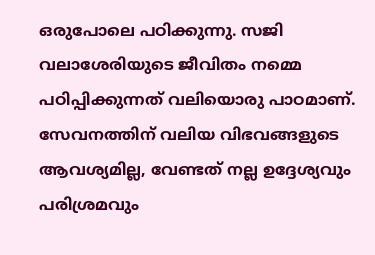ഒരുപോലെ പഠിക്കുന്നു. സജി വലാശേരിയുടെ ജീവിതം നമ്മെ പഠിപ്പിക്കുന്നത് വലിയൊരു പാഠമാണ്. സേവനത്തിന് വലിയ വിഭവങ്ങളുടെ ആവശ്യമില്ല, വേണ്ടത് നല്ല ഉദ്ദേശ്യവും പരിശ്രമവും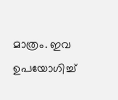മാത്രം. ഇവ ഉപയോഗിച്ച്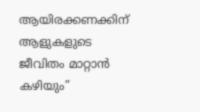ആയിരക്കണക്കിന് ആളുകളുടെ ജീവിതം മാറ്റാൻ കഴിയും”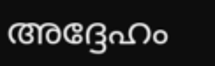അദ്ദേഹം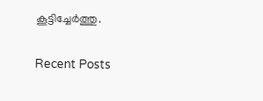കൂട്ടിച്ചേർത്തു.

Recent Posts